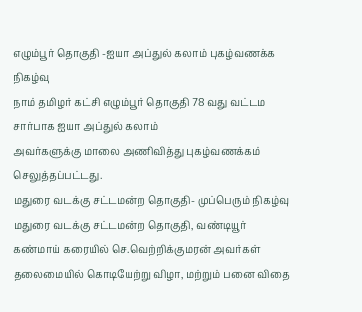எழும்பூர் தொகுதி -ஐயா அப்துல் கலாம் புகழ்வணக்க நிகழ்வு
நாம் தமிழர் கட்சி எழும்பூர் தொகுதி 78 வது வட்டம சார்பாக ஐயா அப்துல் கலாம்
அவர்களுக்கு மாலை அணிவித்து புகழ்வணக்கம் செலுத்தப்பட்டது.
மதுரை வடக்கு சட்டமன்ற தொகுதி- முப்பெரும் நிகழ்வு
மதுரை வடக்கு சட்டமன்ற தொகுதி, வண்டியூர் கண்மாய் கரையில் செ.வெற்றிக்குமரன் அவர்கள் தலைமையில் கொடியேற்று விழா, மற்றும் பனை விதை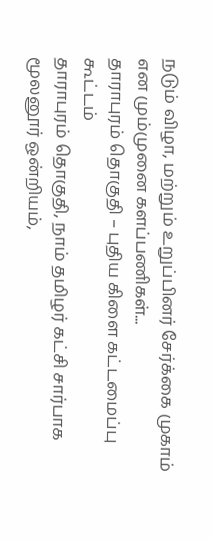நடும் விழா, மற்றும் உறுப்பினர் சேர்க்கை முகாம் என மும்முனை களப்பணிகள்...
தாராபுரம் தொகுதி – புதிய கிளை கட்டமைப்பு கூட்டம்
தாராபுரம் தொகுதி, நாம் தமிழர் கட்சி சார்பாக மூலனூர் ஒன்றியம்,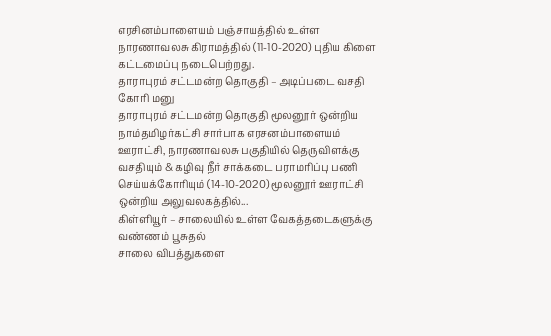எரசினம்பாளையம் பஞ்சாயத்தில் உள்ள நாரணாவலசு கிராமத்தில் (11-10-2020) புதிய கிளை கட்டமைப்பு நடைபெற்றது.
தாராபுரம் சட்டமன்ற தொகுதி – அடிப்படை வசதி கோரி மனு
தாராபுரம் சட்டமன்ற தொகுதி மூலனூர் ஒன்றிய நாம்தமிழர்கட்சி சார்பாக எரசனம்பாளையம் ஊராட்சி, நாரணாவலசு பகுதியில் தெருவிளக்கு வசதியும் & கழிவு நீர் சாக்கடை பராமரிப்பு பணி செய்யக்கோரியும் (14-10-2020) மூலனூர் ஊராட்சி ஒன்றிய அலுவலகத்தில்...
கிள்ளியூர் – சாலையில் உள்ள வேகத்தடைகளுக்கு வண்ணம் பூசுதல்
சாலை விபத்துகளை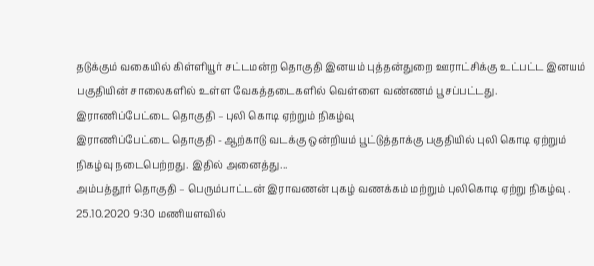தடுக்கும் வகையில் கிள்ளியூர் சட்டமன்ற தொகுதி இனயம் புத்தன்துறை ஊராட்சிக்கு உட்பட்ட இனயம் பகுதியின் சாலைகளில் உள்ள வேகத்தடைகளில் வெள்ளை வண்ணம் பூசப்பட்டது.
இராணிப்பேட்டை தொகுதி – புலி கொடி ஏற்றும் நிகழ்வு
இராணிப்பேட்டை தொகுதி - ஆற்காடு வடக்கு ஒன்றியம் பூட்டுத்தாக்கு பகுதியில் புலி கொடி ஏற்றும் நிகழ்வு நடைபெற்றது. இதில் அனைத்து...
அம்பத்தூர் தொகுதி – பெரும்பாட்டன் இராவணன் புகழ் வணக்கம் மற்றும் புலிகொடி ஏற்று நிகழ்வு .
25.10.2020 9:30 மணியளவில்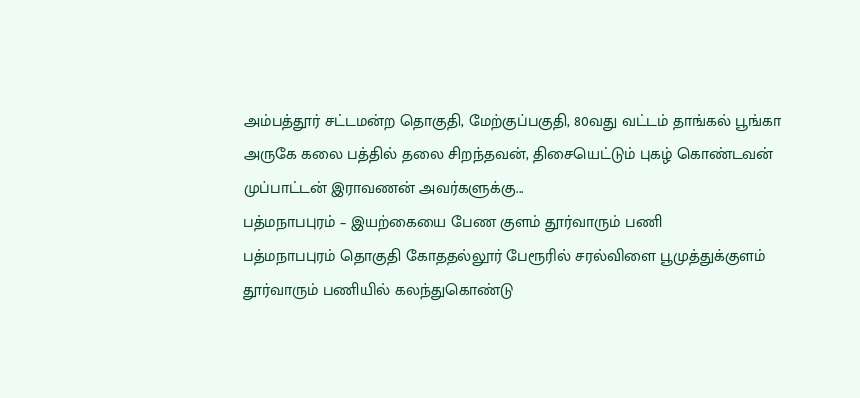அம்பத்தூர் சட்டமன்ற தொகுதி, மேற்குப்பகுதி, 80வது வட்டம் தாங்கல் பூங்கா அருகே கலை பத்தில் தலை சிறந்தவன், திசையெட்டும் புகழ் கொண்டவன் முப்பாட்டன் இராவணன் அவர்களுக்கு...
பத்மநாபபுரம் – இயற்கையை பேண குளம் தூர்வாரும் பணி
பத்மநாபபுரம் தொகுதி கோததல்லூர் பேரூரில் சரல்விளை பூமுத்துக்குளம் தூர்வாரும் பணியில் கலந்துகொண்டு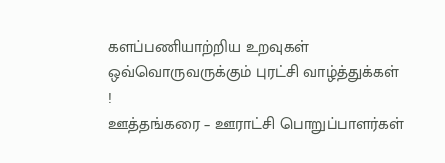களப்பணியாற்றிய உறவுகள் ஒவ்வொருவருக்கும் புரட்சி வாழ்த்துக்கள் !
ஊத்தங்கரை – ஊராட்சி பொறுப்பாளர்கள்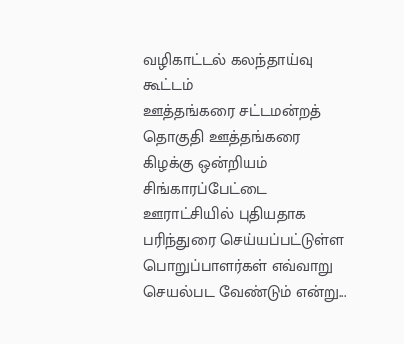வழிகாட்டல் கலந்தாய்வு கூட்டம்
ஊத்தங்கரை சட்டமன்றத் தொகுதி ஊத்தங்கரை கிழக்கு ஒன்றியம் சிங்காரப்பேட்டை ஊராட்சியில் புதியதாக பரிந்துரை செய்யப்பட்டுள்ள பொறுப்பாளர்கள் எவ்வாறு செயல்பட வேண்டும் என்று...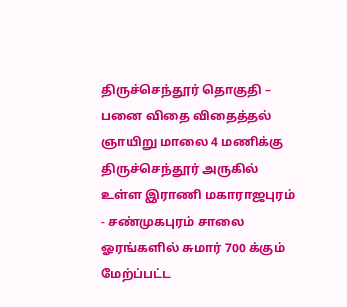திருச்செந்தூர் தொகுதி – பனை விதை விதைத்தல்
ஞாயிறு மாலை 4 மணிக்கு திருச்செந்தூர் அருகில் உள்ள இராணி மகாராஜபுரம் - சண்முகபுரம் சாலை ஓரங்களில் சுமார் 700 க்கும் மேற்ப்பட்ட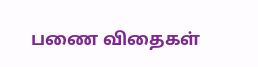பணை விதைகள்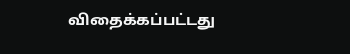விதைக்கப்பட்டது